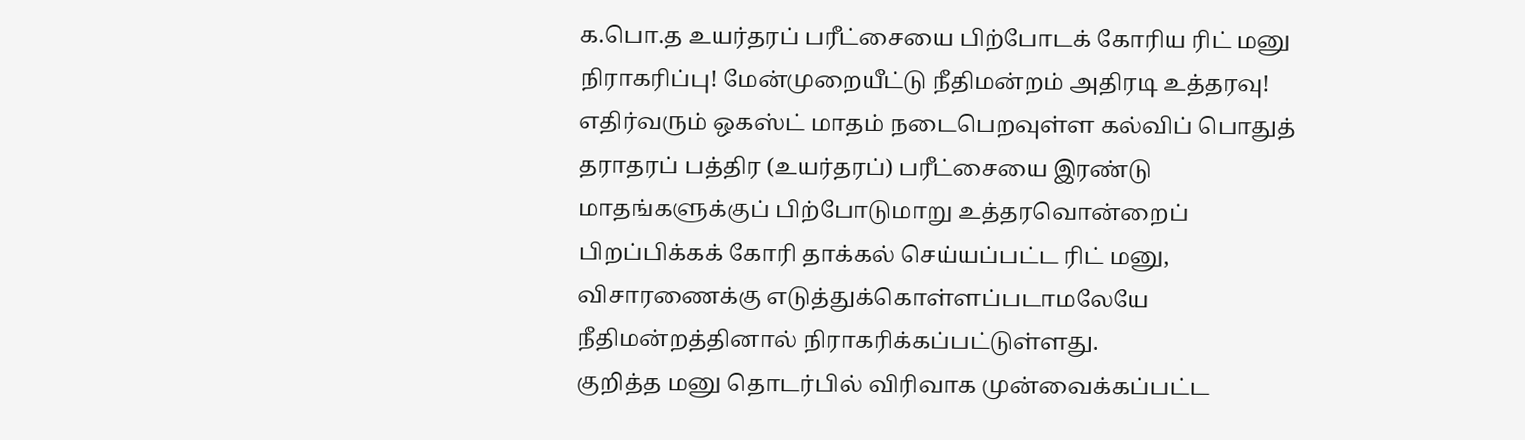க.பொ.த உயர்தரப் பரீட்சையை பிற்போடக் கோரிய ரிட் மனு நிராகரிப்பு! மேன்முறையீட்டு நீதிமன்றம் அதிரடி உத்தரவு!
எதிர்வரும் ஒகஸ்ட் மாதம் நடைபெறவுள்ள கல்விப் பொதுத் தராதரப் பத்திர (உயர்தரப்) பரீட்சையை இரண்டு மாதங்களுக்குப் பிற்போடுமாறு உத்தரவொன்றைப் பிறப்பிக்கக் கோரி தாக்கல் செய்யப்பட்ட ரிட் மனு, விசாரணைக்கு எடுத்துக்கொள்ளப்படாமலேயே நீதிமன்றத்தினால் நிராகரிக்கப்பட்டுள்ளது.
குறித்த மனு தொடர்பில் விரிவாக முன்வைக்கப்பட்ட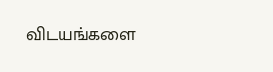விடயங்களை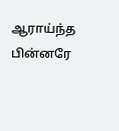ஆராய்ந்த பின்னரே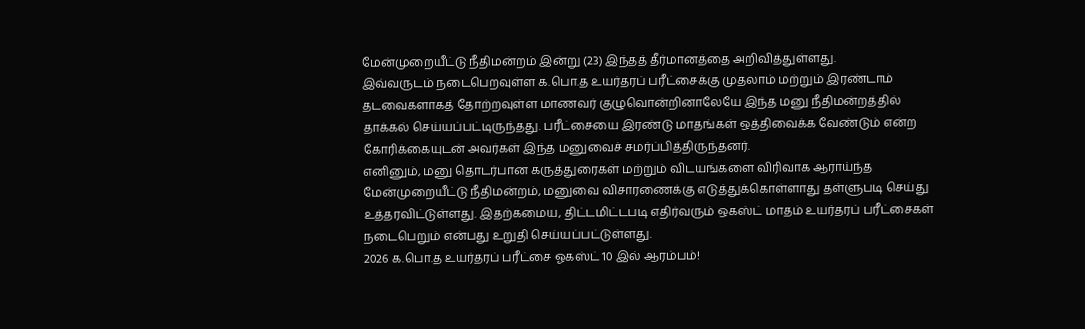மேன்முறையீட்டு நீதிமன்றம் இன்று (23) இந்தத் தீர்மானத்தை அறிவித்துள்ளது.
இவ்வருடம் நடைபெறவுள்ள க.பொ.த உயர்தரப் பரீட்சைக்கு முதலாம் மற்றும் இரண்டாம் தடவைகளாகத் தோற்றவுள்ள மாணவர் குழுவொன்றினாலேயே இந்த மனு நீதிமன்றத்தில் தாக்கல் செய்யப்பட்டிருந்தது. பரீட்சையை இரண்டு மாதங்கள் ஒத்திவைக்க வேண்டும் என்ற கோரிக்கையுடன் அவர்கள் இந்த மனுவைச் சமர்ப்பித்திருந்தனர்.
எனினும், மனு தொடர்பான கருத்துரைகள் மற்றும் விடயங்களை விரிவாக ஆராய்ந்த மேன்முறையீட்டு நீதிமன்றம், மனுவை விசாரணைக்கு எடுத்துக்கொள்ளாது தள்ளுபடி செய்து உத்தரவிட்டுள்ளது. இதற்கமைய, திட்டமிட்டபடி எதிர்வரும் ஒகஸ்ட் மாதம் உயர்தரப் பரீட்சைகள் நடைபெறும் என்பது உறுதி செய்யப்பட்டுள்ளது.
2026 க.பொ.த உயர்தரப் பரீட்சை ஓகஸ்ட் 10 இல் ஆரம்பம்!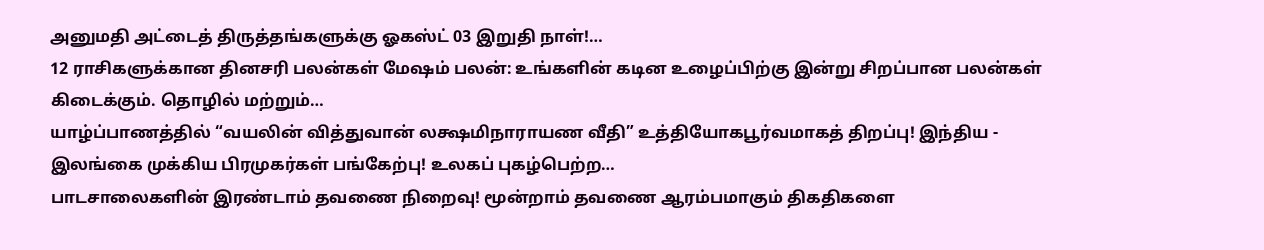அனுமதி அட்டைத் திருத்தங்களுக்கு ஓகஸ்ட் 03 இறுதி நாள்!…
12 ராசிகளுக்கான தினசரி பலன்கள் மேஷம் பலன்: உங்களின் கடின உழைப்பிற்கு இன்று சிறப்பான பலன்கள் கிடைக்கும். தொழில் மற்றும்…
யாழ்ப்பாணத்தில் “வயலின் வித்துவான் லக்ஷமிநாராயண வீதி” உத்தியோகபூர்வமாகத் திறப்பு! இந்திய - இலங்கை முக்கிய பிரமுகர்கள் பங்கேற்பு! உலகப் புகழ்பெற்ற…
பாடசாலைகளின் இரண்டாம் தவணை நிறைவு! மூன்றாம் தவணை ஆரம்பமாகும் திகதிகளை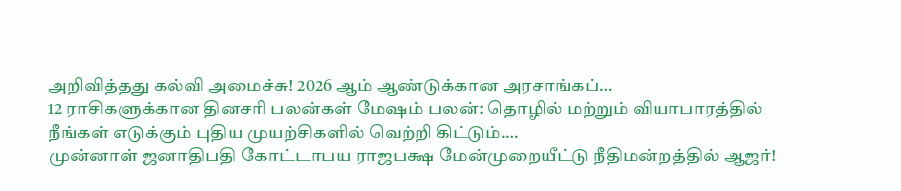அறிவித்தது கல்வி அமைச்சு! 2026 ஆம் ஆண்டுக்கான அரசாங்கப்…
12 ராசிகளுக்கான தினசரி பலன்கள் மேஷம் பலன்: தொழில் மற்றும் வியாபாரத்தில் நீங்கள் எடுக்கும் புதிய முயற்சிகளில் வெற்றி கிட்டும்.…
முன்னாள் ஜனாதிபதி கோட்டாபய ராஜபக்ஷ மேன்முறையீட்டு நீதிமன்றத்தில் ஆஜர்!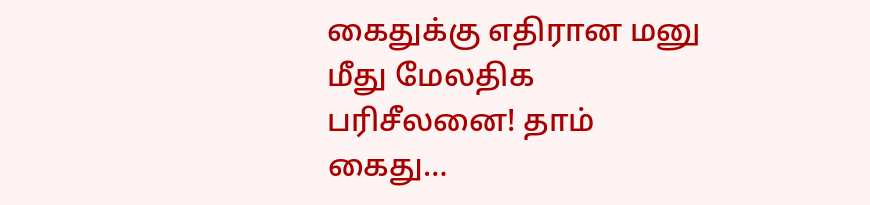கைதுக்கு எதிரான மனு மீது மேலதிக பரிசீலனை! தாம் கைது…